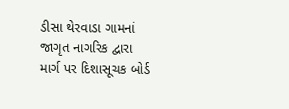ડીસા થેરવાડા ગામનાં જાગૃત નાગરિક દ્વારા માર્ગ પર દિશાસૂચક બોર્ડ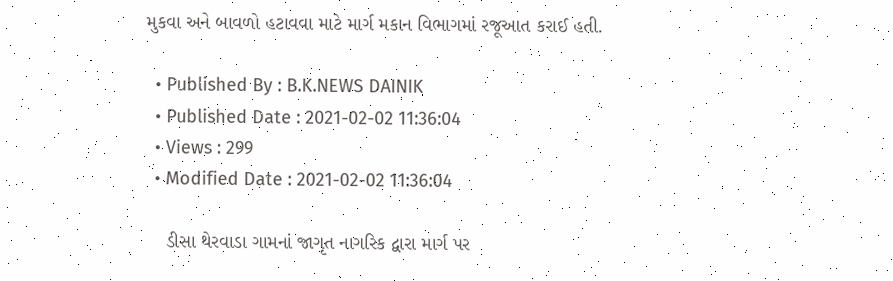મુકવા અને બાવળો હટાવવા માટે માર્ગ મકાન વિભાગમાં રજૂઆત કરાઈ હતી.

  • Published By : B.K.NEWS DAINIK
  • Published Date : 2021-02-02 11:36:04
  • Views : 299
  • Modified Date : 2021-02-02 11:36:04

    ડીસા થેરવાડા ગામનાં જાગૃત નાગરિક દ્વારા માર્ગ પર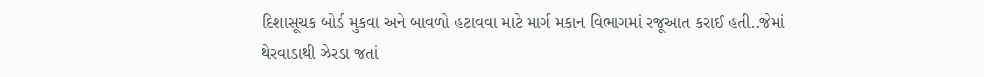દિશાસૂચક બોર્ડ મુકવા અને બાવળો હટાવવા માટે માર્ગ મકાન વિભાગમાં રજૂઆત કરાઈ હતી..જેમાં થેરવાડાથી ઝેરડા જતાં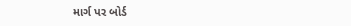માર્ગ પર બોર્ડ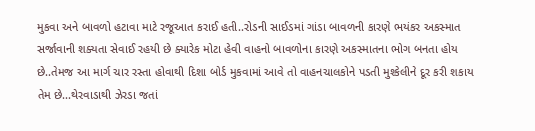મુકવા અને બાવળો હટાવા માટે રજૂઆત કરાઈ હતી..રોડની સાઈડમાં ગાંડા બાવળની કારણે ભયંકર અકસ્માત સર્જાવાની શક્યતા સેવાઈ રહયી છે ક્યારેક મોટા હેવી વાહનો બાવળોના કારણે અકસ્માતના ભોગ બનતા હોય છે..તેમજ આ માર્ગ ચાર રસ્તા હોવાથી દિશા બોર્ડ મુકવામાં આવે તો વાહનચાલકોને પડતી મુશ્કેલીને દૂર કરી શકાય તેમ છે...થેરવાડાથી ઝેરડા જતાં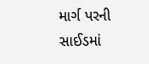માર્ગ પરની સાઈડમાં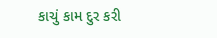કાચું કામ દુર કરી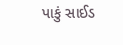પાકું સાઈડ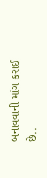બનાવવાની માંગ કરાઈ છે..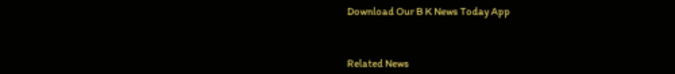Download Our B K News Today App



Related News